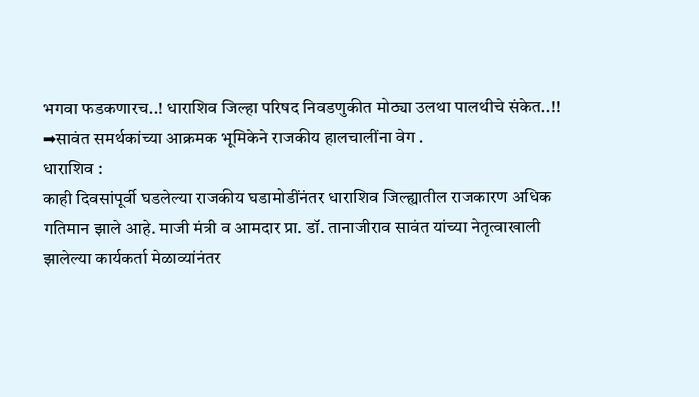भगवा फडकणारच..! धाराशिव जिल्हा परिषद निवडणुकीत मोठ्या उलथा पालथीचे संकेत..!!
➡सावंत समर्थकांच्या आक्रमक भूमिकेने राजकीय हालचालींना वेग .
धाराशिव :
काही दिवसांपूर्वी घडलेल्या राजकीय घडामोडींनंतर धाराशिव जिल्ह्यातील राजकारण अधिक गतिमान झाले आहे. माजी मंत्री व आमदार प्रा. डॉ. तानाजीराव सावंत यांच्या नेतृत्वाखाली झालेल्या कार्यकर्ता मेळाव्यांनंतर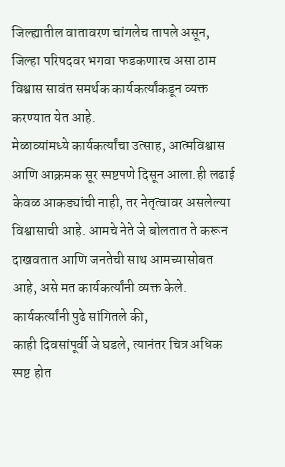जिल्ह्यातील वातावरण चांगलेच तापले असून, जिल्हा परिषदवर भगवा फडकणारच असा ठाम विश्वास सावंत समर्थक कार्यकर्त्यांकडून व्यक्त करण्यात येत आहे.
मेळाव्यांमध्ये कार्यकर्त्यांचा उत्साह, आत्मविश्वास आणि आक्रमक सूर स्पष्टपणे दिसून आला.ही लढाई केवळ आकड्यांची नाही, तर नेतृत्वावर असलेल्या विश्वासाची आहे. आमचे नेते जे बोलतात ते करून दाखवतात आणि जनतेची साथ आमच्यासोबत आहे, असे मत कार्यकर्त्यांनी व्यक्त केले.
कार्यकर्त्यांनी पुढे सांगितले की,
काही दिवसांपूर्वी जे घडले, त्यानंतर चित्र अधिक स्पष्ट होत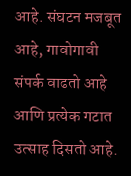आहे. संघटन मजबूत आहे, गावोगावी संपर्क वाढतो आहे आणि प्रत्येक गटात उत्साह दिसतो आहे.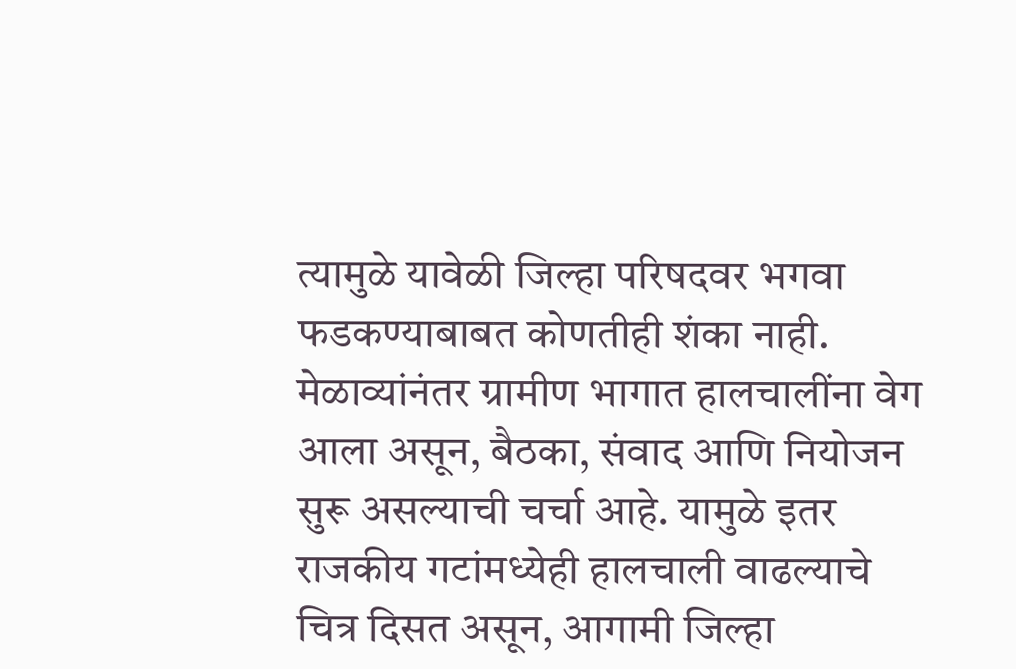त्यामुळे यावेळी जिल्हा परिषदवर भगवा फडकण्याबाबत कोणतीही शंका नाही.
मेळाव्यांनंतर ग्रामीण भागात हालचालींना वेग आला असून, बैठका, संवाद आणि नियोजन सुरू असल्याची चर्चा आहे. यामुळे इतर राजकीय गटांमध्येही हालचाली वाढल्याचे चित्र दिसत असून, आगामी जिल्हा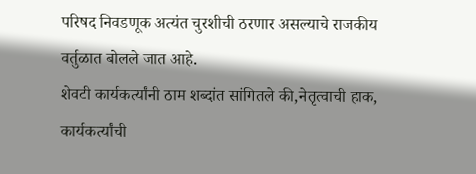परिषद निवडणूक अत्यंत चुरशीची ठरणार असल्याचे राजकीय वर्तुळात बोलले जात आहे.
शेवटी कार्यकर्त्यांनी ठाम शब्दांत सांगितले की,नेतृत्वाची हाक, कार्यकर्त्यांची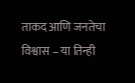ताकद आणि जनतेचा विश्वास – या तिन्ही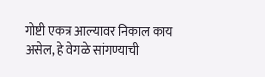गोष्टी एकत्र आल्यावर निकाल काय असेल, हे वेगळे सांगण्याची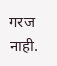गरज नाही.